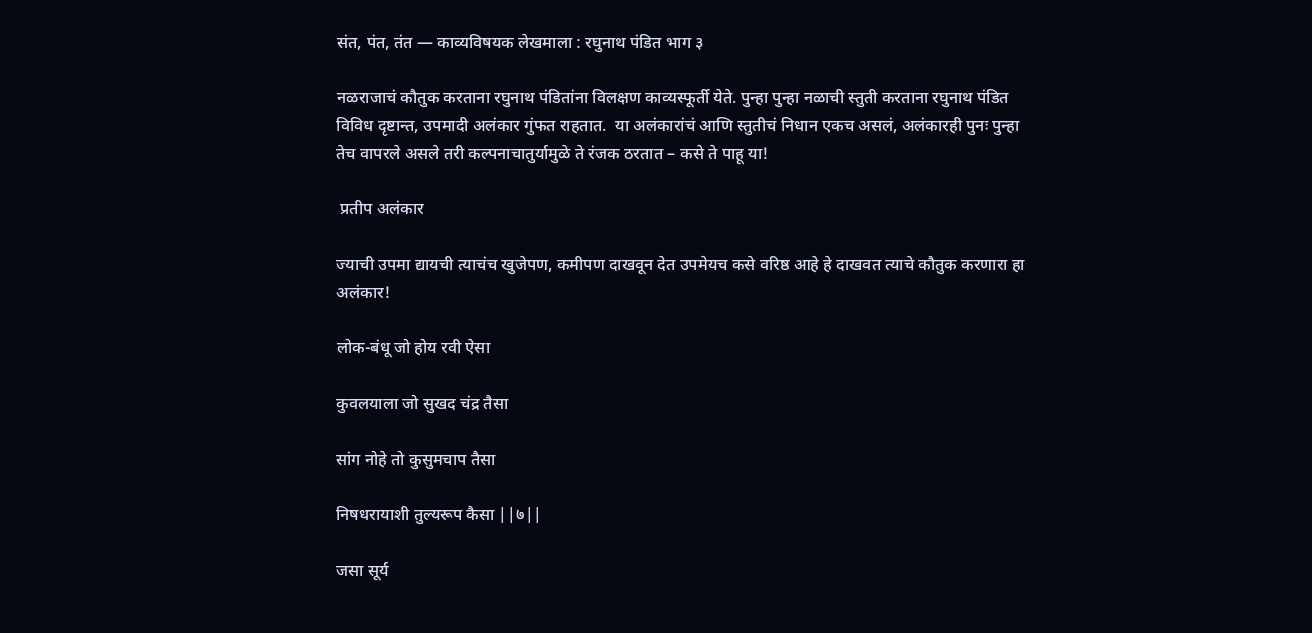संत, पंत, तंत — काव्यविषयक लेखमाला : रघुनाथ पंडित भाग ३

नळराजाचं कौतुक करताना रघुनाथ पंडितांना विलक्षण काव्यस्फूर्ती येते. पुन्हा पुन्हा नळाची स्तुती करताना रघुनाथ पंडित विविध दृष्टान्त, उपमादी अलंकार गुंफत राहतात.  या अलंकारांचं आणि स्तुतीचं निधान एकच असलं, अलंकारही पुनः पुन्हा तेच वापरले असले तरी कल्पनाचातुर्यामुळे ते रंजक ठरतात – कसे ते पाहू या!

 प्रतीप अलंकार

ज्याची उपमा द्यायची त्याचंच खुजेपण, कमीपण दाखवून देत उपमेयच कसे वरिष्ठ आहे हे दाखवत त्याचे कौतुक करणारा हा अलंकार!

लोक-बंधू जो होय रवी ऐसा

कुवलयाला जो सुखद चंद्र तैसा

सांग नोहे तो कुसुमचाप तैसा

निषधरायाशी तुल्यरूप कैसा ||७||

जसा सूर्य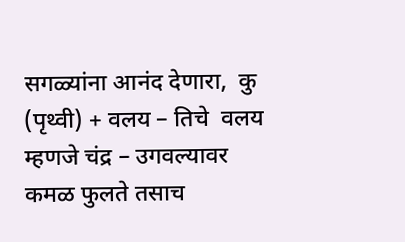सगळ्यांना आनंद देणारा,  कु  (पृथ्वी) + वलय – तिचे  वलय म्हणजे चंद्र – उगवल्यावर  कमळ फुलते तसाच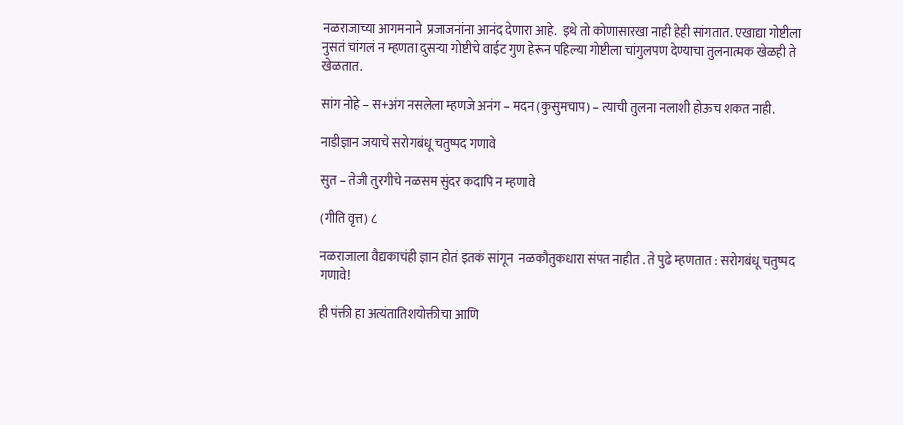नळराजाच्या आगमनाने  प्रजाजनांना आनंद देणारा आहे.  इथे तो कोणासारखा नाही हेही सांगतात. एखाद्या गोष्टीला नुसतं चांगलं न म्हणता दुसऱ्या गोष्टीचे वाईट गुण हेरून पहिल्या गोष्टीला चांगुलपण देण्याचा तुलनात्मक खेळही ते खेळतात.

सांग नोहे – स+अंग नसलेला म्हणजे अनंग – मदन (कुसुमचाप) – त्याची तुलना नलाशी होऊच शकत नाही.

नाडीज्ञान जयाचे सरोगबंधू चतुष्पद गणावे

सुत – तेजी तुरगीचे नळसम सुंदर कदापि न म्हणावे

(गीति वृत्त) ८

नळराजाला वैद्यकाचंही ज्ञान होतं इतकं सांगून  नळकौतुकधारा संपत नाहीत . ते पुढे म्हणतात : सरोगबंधू चतुष्पद गणावे!

ही पंक्ती हा अत्यंतातिशयोक्तीचा आणि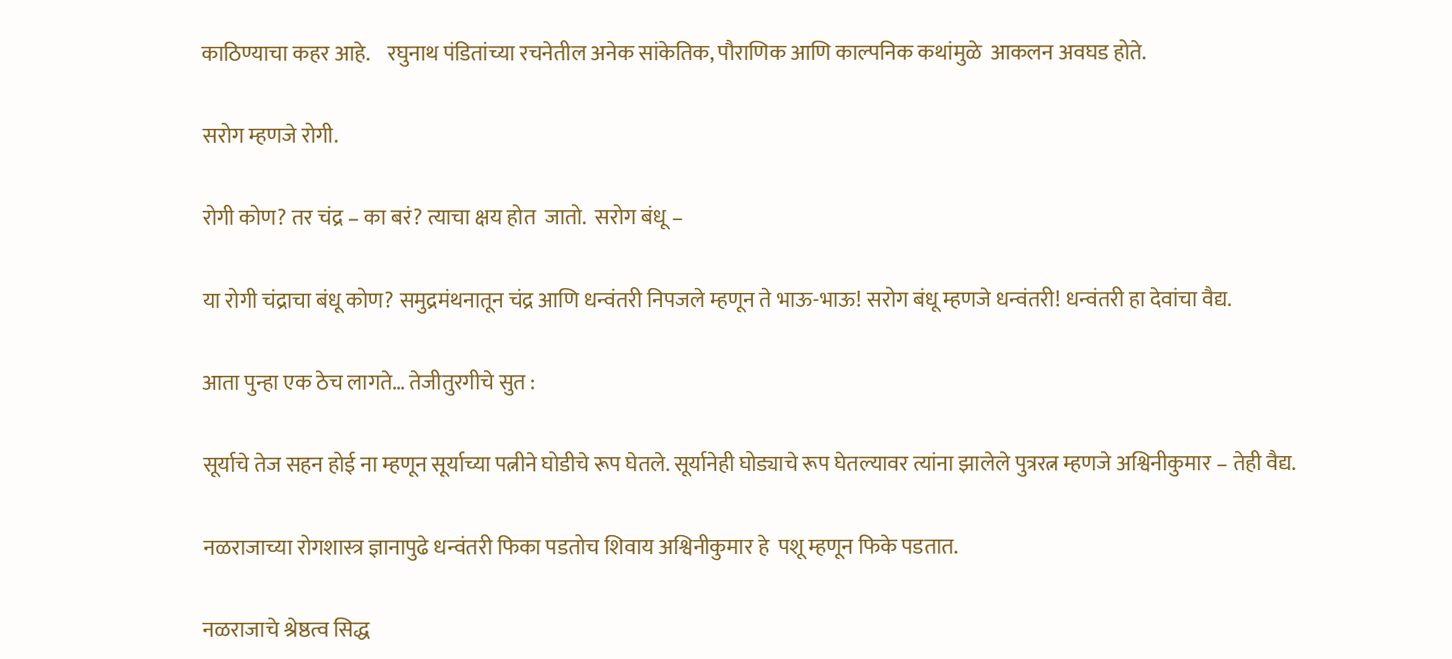काठिण्याचा कहर आहे.    रघुनाथ पंडितांच्या रचनेतील अनेक सांकेतिक, पौराणिक आणि काल्पनिक कथांमुळे  आकलन अवघड होते.

सरोग म्हणजे रोगी.

रोगी कोण? तर चंद्र – का बरं? त्याचा क्षय होत  जातो.  सरोग बंधू –

या रोगी चंद्राचा बंधू कोण? समुद्रमंथनातून चंद्र आणि धन्वंतरी निपजले म्हणून ते भाऊ-भाऊ! सरोग बंधू म्हणजे धन्वंतरी! धन्वंतरी हा देवांचा वैद्य.

आता पुन्हा एक ठेच लागते… तेजीतुरगीचे सुत :

सूर्याचे तेज सहन होई ना म्हणून सूर्याच्या पत्नीने घोडीचे रूप घेतले. सूर्यानेही घोड्याचे रूप घेतल्यावर त्यांना झालेले पुत्ररत्न म्हणजे अश्विनीकुमार – तेही वैद्य.

नळराजाच्या रोगशास्त्र ज्ञानापुढे धन्वंतरी फिका पडतोच शिवाय अश्विनीकुमार हे  पशू म्हणून फिके पडतात.

नळराजाचे श्रेष्ठत्व सिद्ध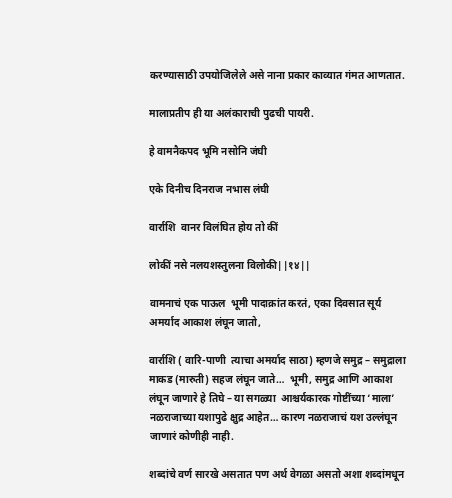करण्यासाठी उपयोजिलेले असे नाना प्रकार काव्यात गंमत आणतात.

मालाप्रतीप ही या अलंकाराची पुढची पायरी.

हे वामनैकपद भूमि नसोनि जंघी

एके दिनीच दिनराज नभास लंघी

वार्राशि  वानर विलंघित होय तो कीं

लोकीं नसे नलयशस्तुलना विलोकी||१४||

वामनाचं एक पाऊल  भूमी पादाक्रांत करतं, एका दिवसात सूर्य अमर्याद आकाश लंघून जातो,

वार्राशि ( वारि-पाणी  त्याचा अमर्याद साठा) म्हणजे समुद्र – समुद्राला माकड (मारुती) सहज लंघून जाते…  भूमी, समुद्र आणि आकाश  लंघून जाणारे हे तिघे – या सगळ्या  आश्चर्यकारक गोष्टींच्या ‘माला’ नळराजाच्या यशापुढे क्षुद्र आहेत… कारण नळराजाचं यश उल्लंघून जाणारं कोणीही नाही.

शब्दांचे वर्ण सारखे असतात पण अर्थ वेगळा असतो अशा शब्दांमधून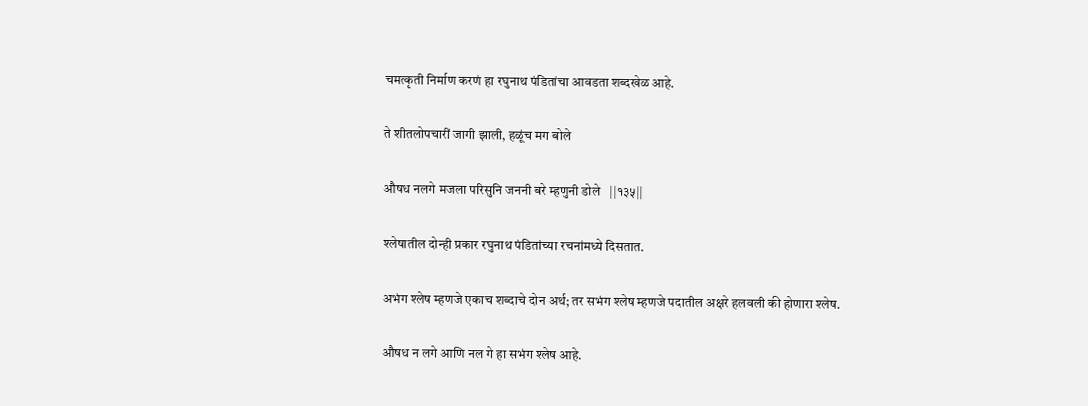चमत्कृती निर्माण करणं हा रघुनाथ पंडितांचा आवडता शब्दखेळ आहे.

ते शीतलोपचारीं जागी झाली, हळूंच मग बोले

औषध नलगे मजला परिसुनि जननी बरे म्हणुनी डोले   ||१३५||

श्लेषातील दोन्ही प्रकार रघुनाथ पंडितांच्या रचनांमध्ये दिसतात.

अभंग श्लेष म्हणजे एकाच शब्दाचे दोन अर्थ; तर सभंग श्लेष म्हणजे पदातील अक्षरे हलवली की होणारा श्लेष.

औषध न लगे आणि नल गे हा सभंग श्लेष आहे.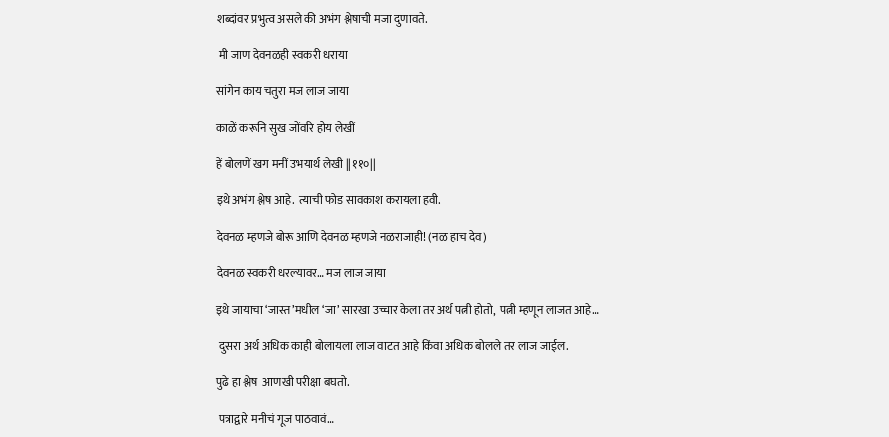शब्दांवर प्रभुत्व असले की अभंग श्लेषाची मजा दुणावते.

 मी जाण देवनळही स्वकरी धराया

सांगेन काय चतुरा मज लाज जाया

काळें करूनि सुख जोंवरि होय लेखीं

हें बोलणें खग मनीं उभयार्थ लेखी ||११०||

इथे अभंग श्लेष आहे.  त्याची फोड सावकाश करायला हवी.

देवनळ म्हणजे बोरू आणि देवनळ म्हणजे नळराजाही! (नळ हाच देव)

देवनळ स्वकरी धरल्यावर… मज लाज जाया

इथे जायाचा ‘जास्त’मधील ‘जा’ सारखा उच्चार केला तर अर्थ पत्नी होतो,  पत्नी म्हणून लाजत आहे…

 दुसरा अर्थ अधिक काही बोलायला लाज वाटत आहे किंवा अधिक बोलले तर लाज जाईल.

पुढे हा श्लेष  आणखी परीक्षा बघतो.

 पत्राद्वारे मनीचं गूज पाठवावं…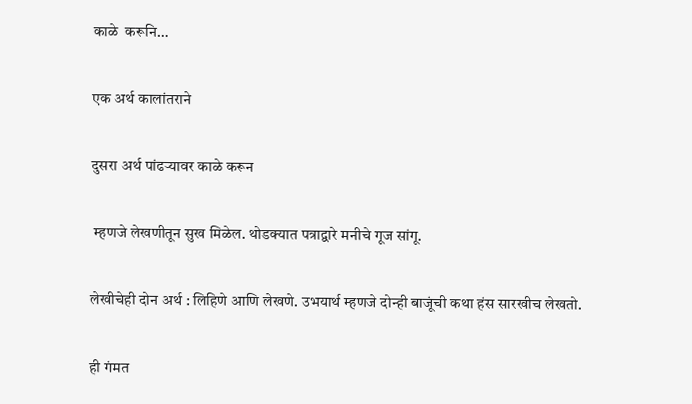काळे  करूनि…

एक अर्थ कालांतराने

दुसरा अर्थ पांढऱ्यावर काळे करून

 म्हणजे लेखणीतून सुख मिळेल. थोडक्यात पत्राद्वारे मनीचे गूज सांगू.

लेखीचेही दोन अर्थ : लिहिणे आणि लेखणे. उभयार्थ म्हणजे दोन्ही बाजूंची कथा हंस सारखीच लेखतो.

ही गंमत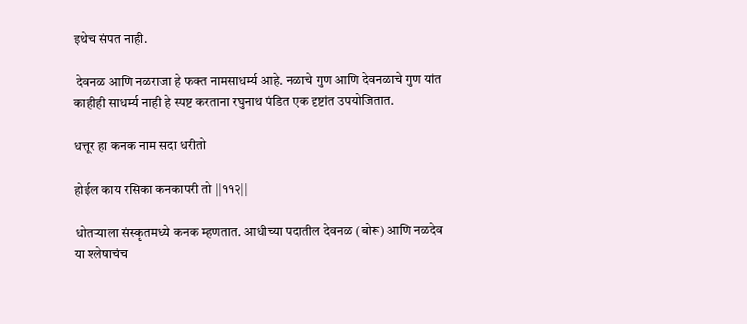इथेच संपत नाही.

 देवनळ आणि नळराजा हे फक्त नामसाधर्म्य आहे. नळाचे गुण आणि देवनळाचे गुण यांत काहीही साधर्म्य नाही हे स्पष्ट करताना रघुनाथ पंडित एक दृष्टांत उपयोजितात.

धत्तूर हा कनक नाम सदा धरीतो

होईल काय रसिका कनकापरी तो ||११२||

धोतऱ्याला संस्कृतमध्ये कनक म्हणतात. आधीच्या पदातील देवनळ (बोरू) आणि नळदेव या श्लेषाचंच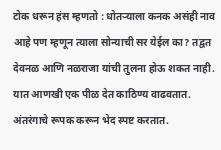टोक धरून हंस म्हणतो : धोतऱ्याला कनक असंही नाव आहे पण म्हणून त्याला सोन्याची सर येईल का? तद्वत देवनळ आणि नळराजा यांची तुलना होऊ शकत नाही. यात आणखी एक पीळ देत काठिण्य वाढवतात. अंतरंगाचे रूपक करून भेद स्पष्ट करतात.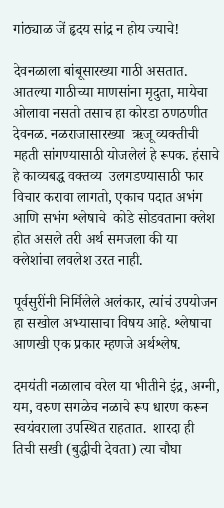गांठ्याळ जें हृदय सांद्र न होय ज्याचे!

देवनळाला बांबूसारख्या गाठी असतात. आतल्या गाठीच्या माणसांना मृदुता, मायेचा ओलावा नसतो तसाच हा कोरडा ठणठणीत देवनळ. नळराजासारख्या  ऋजू व्यक्तीची महती सांगण्यासाठी योजलेलं हे रूपक. हंसाचे हे काव्यबद्ध वक्तव्य  उलगडण्यासाठी फार विचार करावा लागतो, एकाच पदात अभंग आणि सभंग श्लेषाचे  कोडे सोडवताना क्लेश होत असले तरी अर्थ समजला की या क्लेशांचा लवलेश उरत नाही.

पूर्वसुरींनी निर्मिलेले अलंकार, त्यांचं उपयोजन हा सखोल अभ्यासाचा विषय आहे. श्लेषाचा आणखी एक प्रकार म्हणजे अर्थश्लेष.

दमयंती नळालाच वरेल या भीतीने इंद्र, अग्नी, यम, वरुण सगळेच नळाचे रूप धारण करून स्वयंवराला उपस्थित राहतात.  शारदा ही तिची सखी (बुद्धीची देवता) त्या चौघा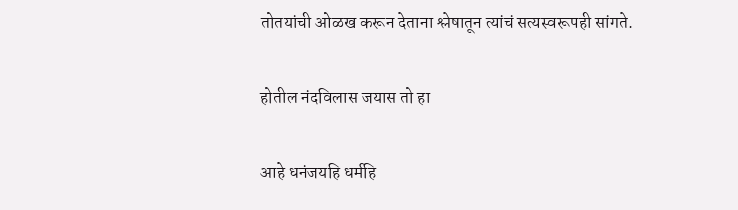तोतयांची ओळख करून देताना श्लेषातून त्यांचं सत्यस्वरूपही सांगते.

होतील नंदविलास जयास तो हा

आहे धनंजयहि धर्महि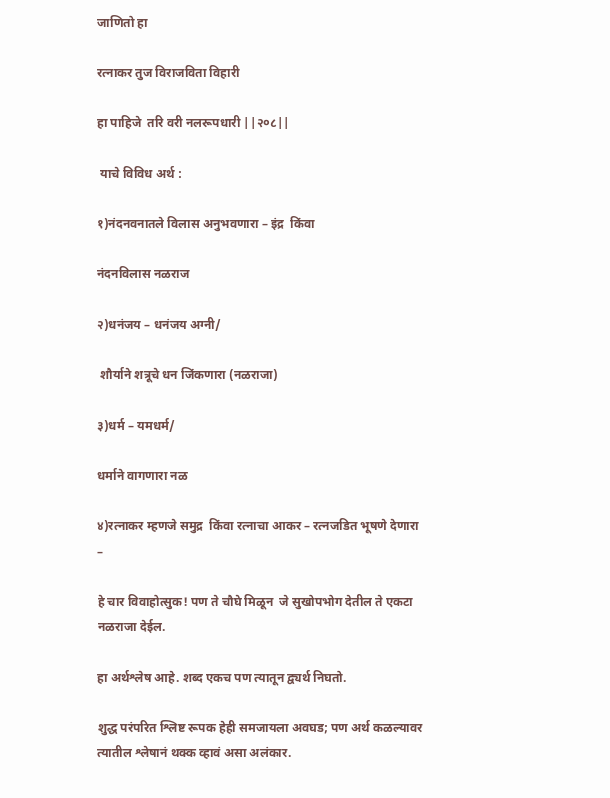जाणितो हा

रत्नाकर तुज विराजविता विहारी

हा पाहिजे  तरि वरी नलरूपधारी ||२०८||

 याचे विविध अर्थ :

१)नंदनवनातले विलास अनुभवणारा – इंद्र  किंवा

नंदनविलास नळराज

२)धनंजय – धनंजय अग्नी/

 शौर्याने शत्रूचे धन जिंकणारा (नळराजा)

३)धर्म – यमधर्म/

धर्माने वागणारा नळ

४)रत्नाकर म्हणजे समुद्र  किंवा रत्नाचा आकर – रत्नजडित भूषणे देणारा –

हे चार विवाहोत्सुक! पण ते चौघे मिळून  जे सुखोपभोग देतील ते एकटा नळराजा देईल.

हा अर्थश्लेष आहे. शब्द एकच पण त्यातून द्व्यर्थ निघतो.

शुद्ध परंपरित श्लिष्ट रूपक हेही समजायला अवघड; पण अर्थ कळल्यावर त्यातील श्लेषानं थक्क व्हावं असा अलंकार.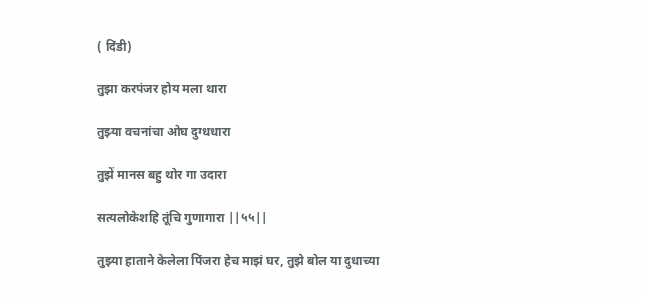( दिंडी)

तुझा करपंजर होय मला थारा

तुझ्या वचनांचा ओघ दुग्धधारा

तुझें मानस बहु थोर गा उदारा

सत्यलोकेशहि तूंचि गुणागारा ||५५||

तुझ्या हाताने केलेला पिंजरा हेच माझं घर, तुझे बोल या दुधाच्या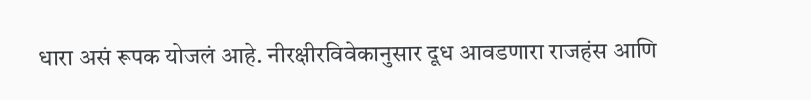धारा असं रूपक योजलं आहे. नीरक्षीरविवेकानुसार दूध आवडणारा राजहंस आणि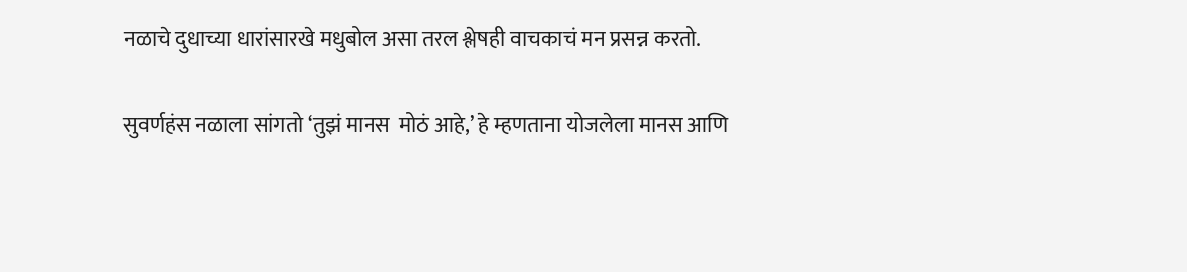नळाचे दुधाच्या धारांसारखे मधुबोल असा तरल श्लेषही वाचकाचं मन प्रसन्न करतो.

सुवर्णहंस नळाला सांगतो ‘तुझं मानस  मोठं आहे,’ हे म्हणताना योजलेला मानस आणि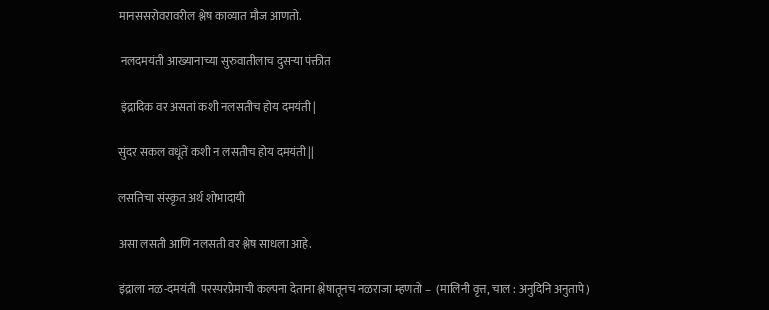मानससरोवरावरील श्लेष काव्यात मौज आणतो.

 नलदमयंती आख्यानाच्या सुरुवातीलाच दुसऱ्या पंक्तीत

 इंद्रादिक वर असतां कशी नलसतीच होय दमयंती |

सुंदर सकल वधूंतें कशी न लसतीच होय दमयंती ||

लसतिचा संस्कृत अर्थ शोभादायी

असा लसती आणि नलसती वर श्लेष साधला आहे.

इंद्राला नळ-दमयंती  परस्परप्रेमाची कल्पना देताना श्लेषातूनच नळराजा म्हणतो –  (मालिनी वृत्त, चाल : अनुदिनि अनुतापे)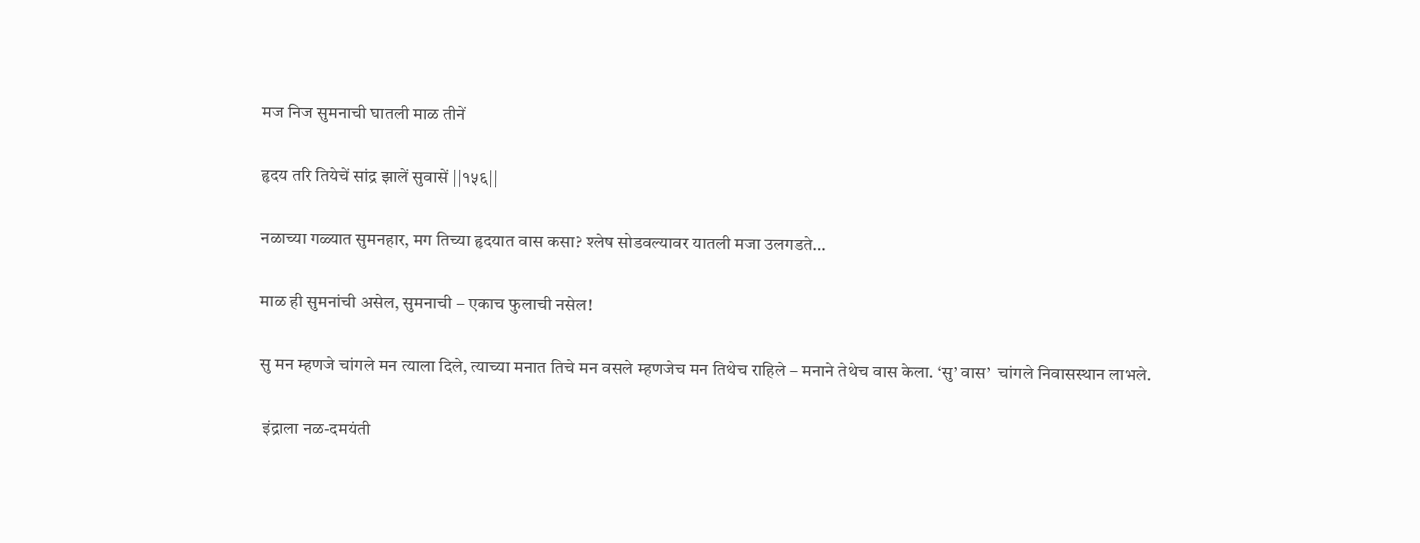मज निज सुमनाची घातली माळ तीनें

हृदय तरि तियेचें सांद्र झालें सुवासें ||१५६||

नळाच्या गळ्यात सुमनहार, मग तिच्या हृदयात वास कसा? श्लेष सोडवल्यावर यातली मजा उलगडते…

माळ ही सुमनांची असेल, सुमनाची – एकाच फुलाची नसेल!

सु मन म्हणजे चांगले मन त्याला दिले, त्याच्या मनात तिचे मन वसले म्हणजेच मन तिथेच राहिले – मनाने तेथेच वास केला. ‘सु’ वास’  चांगले निवासस्थान लाभले.

 इंद्राला नळ-दमयंती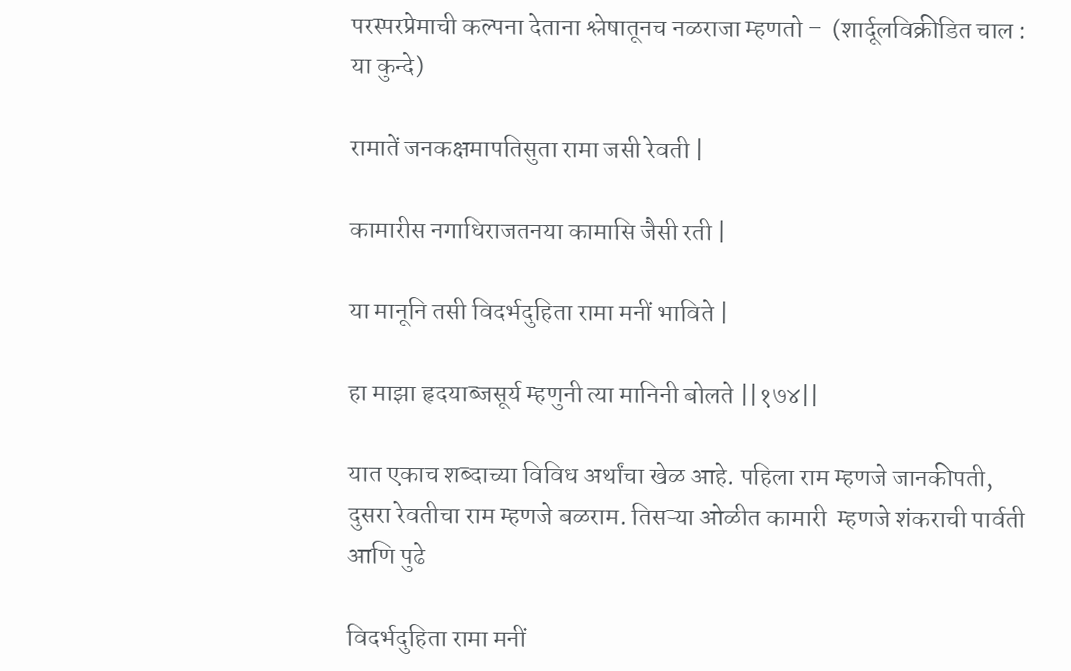परस्परप्रेमाची कल्पना देताना श्लेषातूनच नळराजा म्हणतो –  (शार्दूलविक्रीडित चाल :  या कुन्दे)

रामातें जनकक्षमापतिसुता रामा जसी रेवती |

कामारीस नगाधिराजतनया कामासि जैसी रती |

या मानूनि तसी विदर्भदुहिता रामा मनीं भाविते |

हा माझा हृदयाब्जसूर्य म्हणुनी त्या मानिनी बोलते ||१७४||

यात एकाच शब्दाच्या विविध अर्थांचा खेळ आहे. पहिला राम म्हणजे जानकीपती, दुसरा रेवतीचा राम म्हणजे बळराम. तिसऱ्या ओळीत कामारी  म्हणजे शंकराची पार्वती  आणि पुढे

विदर्भदुहिता रामा मनीं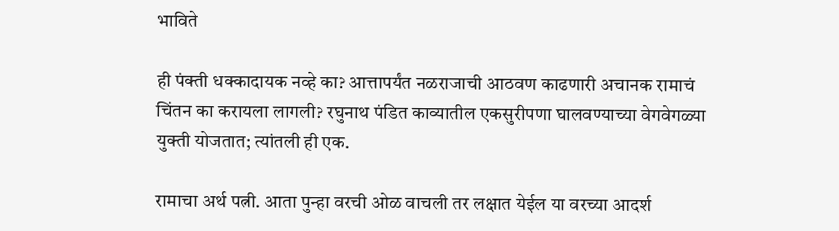भाविते

ही पंक्ती धक्कादायक नव्हे का? आत्तापर्यंत नळराजाची आठवण काढणारी अचानक रामाचं चिंतन का करायला लागली? रघुनाथ पंडित काव्यातील एकसुरीपणा घालवण्याच्या वेगवेगळ्या युक्ती योजतात; त्यांतली ही एक.

रामाचा अर्थ पत्नी. आता पुन्हा वरची ओळ वाचली तर लक्षात येईल या वरच्या आदर्श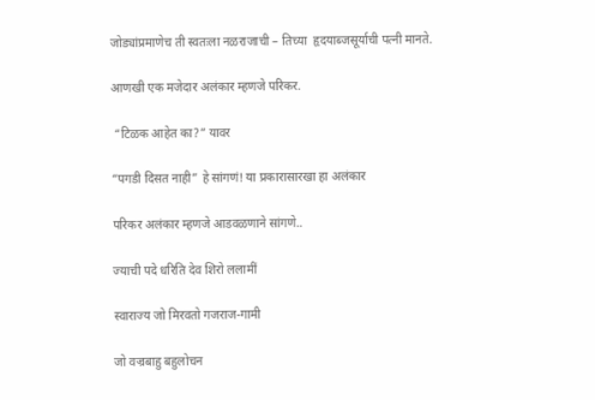जोड्यांप्रमाणेच ती स्वतःला नळराजाची – तिच्या  हृदयाब्जसूर्याची पत्नी मानते.

आणखी एक मजेदार अलंकार म्हणजे परिकर.

 “टिळक आहेत का?” यावर

“पगडी दिसत नाही” हे सांगणं! या प्रकारासारखा हा अलंकार

परिकर अलंकार म्हणजे आडवळणाने सांगणे..

ज्याची पदे धरिति देव शिरो ललामीं

स्वाराज्य जो मिरवतो गजराज-गामी

जो वज्रबाहु बहुलोचन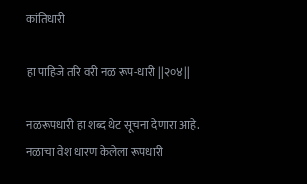कांतिधारी

हा पाहिजे तरि वरी नळ रूप-धारी ||२०४||

नळरूपधारी हा शब्द थेट सूचना देणारा आहे. नळाचा वेश धारण केलेला रूपधारी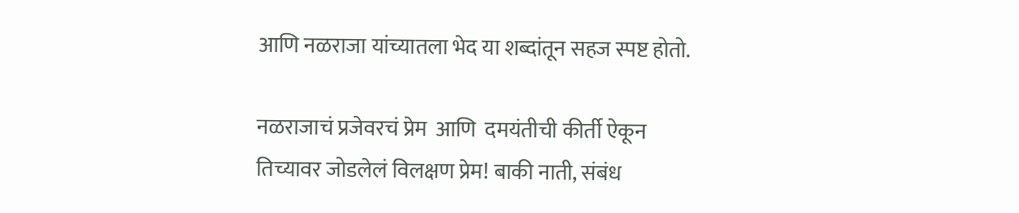आणि नळराजा यांच्यातला भेद या शब्दांतून सहज स्पष्ट होतो.

नळराजाचं प्रजेवरचं प्रेम  आणि  दमयंतीची कीर्ती ऐकून तिच्यावर जोडलेलं विलक्षण प्रेम! बाकी नाती, संबंध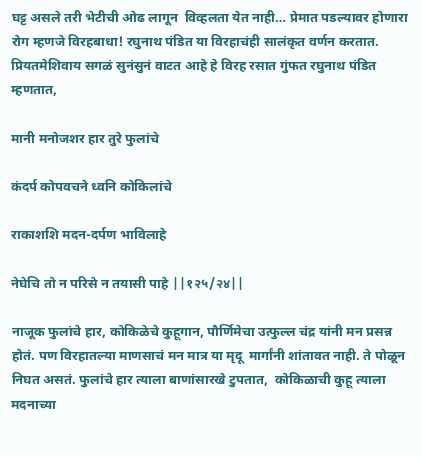घट्ट असले तरी भेटीची ओढ लागून  विव्हलता येत नाही… प्रेमात पडल्यावर होणारा रोग म्हणजे विरहबाधा! रघुनाथ पंडित या विरहाचंही सालंकृत वर्णन करतात. प्रियतमेशिवाय सगळं सुनंसुनं वाटत आहे हे विरह रसात गुंफत रघुनाथ पंडित म्हणतात,

मानी मनोजशर हार तुरे फुलांचे

कंदर्प कोपवचने ध्वनि कोकिलांचे

राकाशशि मदन-दर्पण भाविलाहे

नेघेचि तो न परिसे न तयासी पाहे ||१२५/२४||

नाजूक फुलांचे हार, कोकिळेचे कुहूगान, पौर्णिमेचा उत्फुल्ल चंद्र यांनी मन प्रसन्न होतं. पण विरहातल्या माणसाचं मन मात्र या मृदू  मार्गांनी शांतावत नाही. ते पोळून निघत असतं. फुलांचे हार त्याला बाणांसारखे टुपतात,  कोकिळाची कुहू त्याला मदनाच्या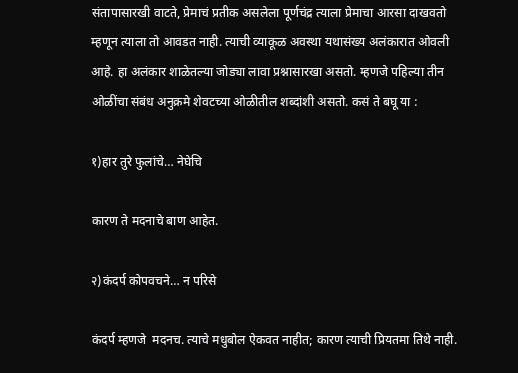संतापासारखी वाटते, प्रेमाचं प्रतीक असलेला पूर्णचंद्र त्याला प्रेमाचा आरसा दाखवतो म्हणून त्याला तो आवडत नाही. त्याची व्याकूळ अवस्था यथासंख्य अलंकारात ओवली आहे. हा अलंकार शाळेतल्या जोड्या लावा प्रश्नासारखा असतो. म्हणजे पहिल्या तीन ओळींचा संबंध अनुक्रमे शेवटच्या ओळीतील शब्दांशी असतो. कसं ते बघू या :

१)हार तुरे फुलांचे… नेघेचि

कारण ते मदनाचे बाण आहेत.

२)कंदर्प कोपवचने… न परिसे

कंदर्प म्हणजे  मदनच. त्याचे मधुबोल ऐकवत नाहीत; कारण त्याची प्रियतमा तिथे नाही.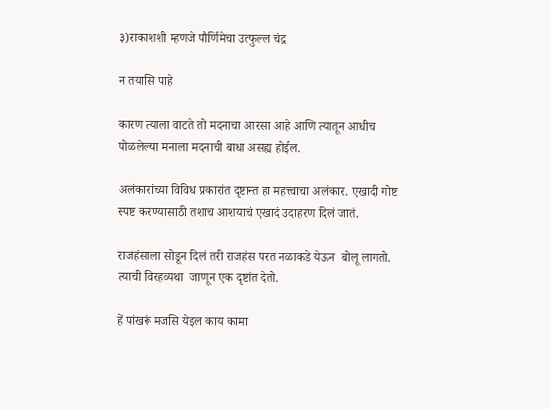३)राकाशशी म्हणजे पौर्णिमेचा उत्फुल्ल चंद्र

न तयासि पाहे

कारण त्याला वाटते तो मदनाचा आरसा आहे आणि त्यातून आधीच पोळलेल्या मनाला मदनाची बाधा असह्य होईल.

अलंकारांच्या विविध प्रकारांत दृष्टान्त हा महत्त्वाचा अलंकार. एखादी गोष्ट स्पष्ट करण्यासाठी तशाच आशयाचं एखादं उदाहरण दिलं जातं.

राजहंसाला सोडून दिलं तरी राजहंस परत नळाकडे येऊन  बोलू लागतो.  त्याची विरहव्यथा  जाणून एक दृष्टांत देतो.

हें पांखरूं मजसि येइल काय कामा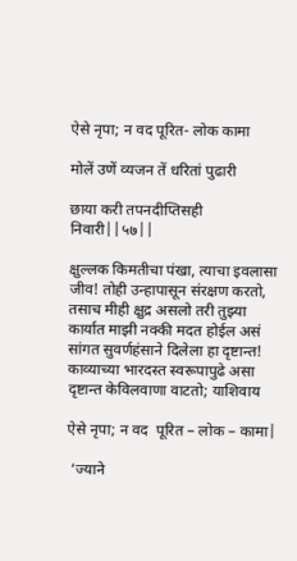ऐसे नृपा; न वद पूरित- लोक कामा

मोलें उणें व्यजन तें धरितां पुढारी

छाया करी तपनदीप्तिसही निवारी||५७||

क्षुल्लक किमतीचा पंखा, त्याचा इवलासा जीव! तोही उन्हापासून संरक्षण करतो, तसाच मीही क्षुद्र असलो तरी तुझ्या  कार्यात माझी नक्की मदत होईल असं सांगत सुवर्णहंसाने दिलेला हा दृष्टान्त!  काव्याच्या भारदस्त स्वरूपापुढे असा दृष्टान्त केविलवाणा वाटतो; याशिवाय

ऐसे नृपा; न वद  पूरित – लोक – कामा|

 ‘ज्याने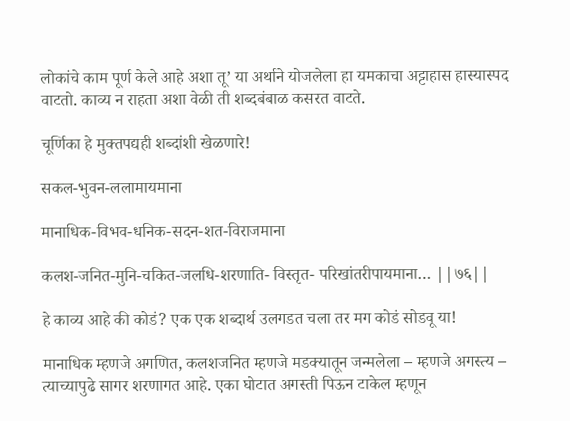लोकांचे काम पूर्ण केले आहे अशा तू’ या अर्थाने योजलेला हा यमकाचा अट्टाहास हास्यास्पद वाटतो. काव्य न राहता अशा वेळी ती शब्दबंबाळ कसरत वाटते.

चूर्णिका हे मुक्तपद्यही शब्दांशी खेळणारे!

सकल-भुवन-ललामायमाना

मानाधिक-विभव-धनिक-सदन-शत-विराजमाना

कलश-जनित-मुनि-चकित-जलधि-शरणाति- विस्तृत- परिखांतरीपायमाना… ||७६||

हे काव्य आहे की कोडं? एक एक शब्दार्थ उलगडत चला तर मग कोडं सोडवू या!

मानाधिक म्हणजे अगणित, कलशजनित म्हणजे मडक्यातून जन्मलेला – म्हणजे अगस्त्य – त्याच्यापुढे सागर शरणागत आहे. एका घोटात अगस्ती पिऊन टाकेल म्हणून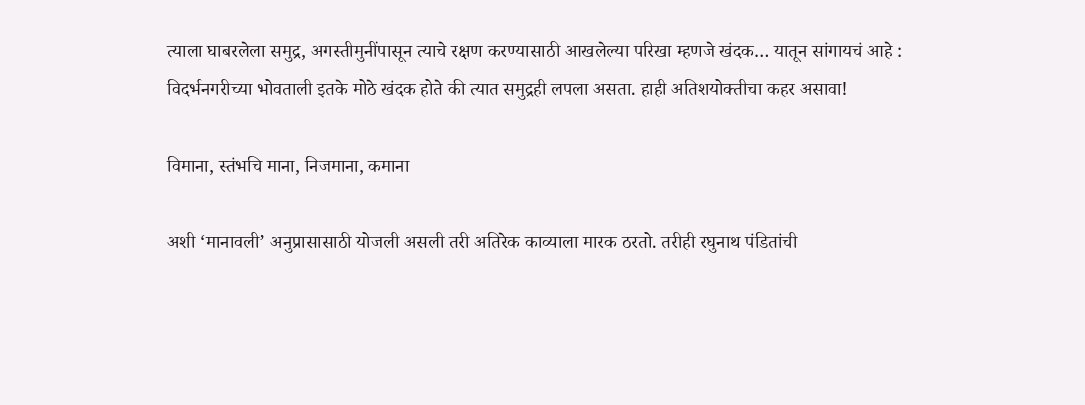त्याला घाबरलेला समुद्र, अगस्तीमुनींपासून त्याचे रक्षण करण्यासाठी आखलेल्या परिखा म्हणजे खंदक… यातून सांगायचं आहे : विदर्भनगरीच्या भोवताली इतके मोठे खंदक होते की त्यात समुद्रही लपला असता. हाही अतिशयोक्तीचा कहर असावा!

विमाना, स्तंभचि माना, निजमाना, कमाना

अशी ‘मानावली’ अनुप्रासासाठी योजली असली तरी अतिरेक काव्याला मारक ठरतो. तरीही रघुनाथ पंडितांची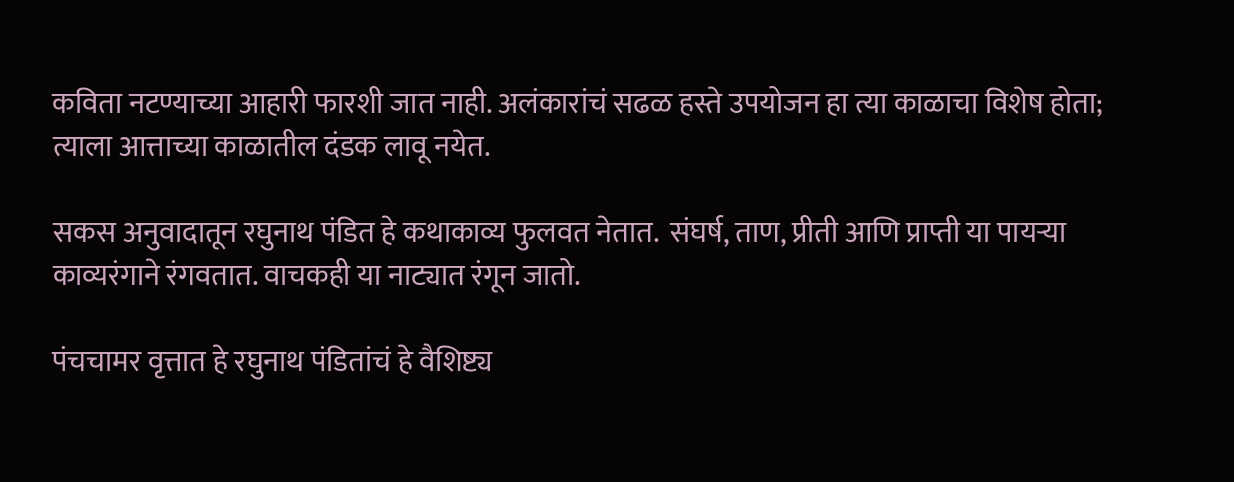कविता नटण्याच्या आहारी फारशी जात नाही. अलंकारांचं सढळ हस्ते उपयोजन हा त्या काळाचा विशेष होता; त्याला आत्ताच्या काळातील दंडक लावू नयेत.

सकस अनुवादातून रघुनाथ पंडित हे कथाकाव्य फुलवत नेतात.  संघर्ष, ताण, प्रीती आणि प्राप्ती या पायऱ्या काव्यरंगाने रंगवतात. वाचकही या नाट्यात रंगून जातो.

पंचचामर वृत्तात हे रघुनाथ पंडितांचं हे वैशिष्ट्य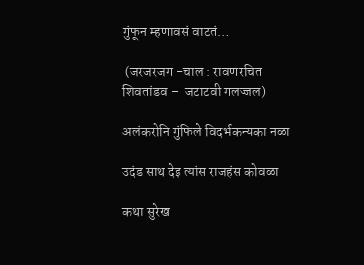गुंफून म्हणावसं वाटतं…

 (जरजरजग -चाल : रावणरचित शिवतांडव –  जटाटवी गलज्जल)

अलंकरोनि गुंफिले विदर्भकन्यका नळा

उदंड साथ देइ त्यांस राजहंस कोवळा

कथा सुरेख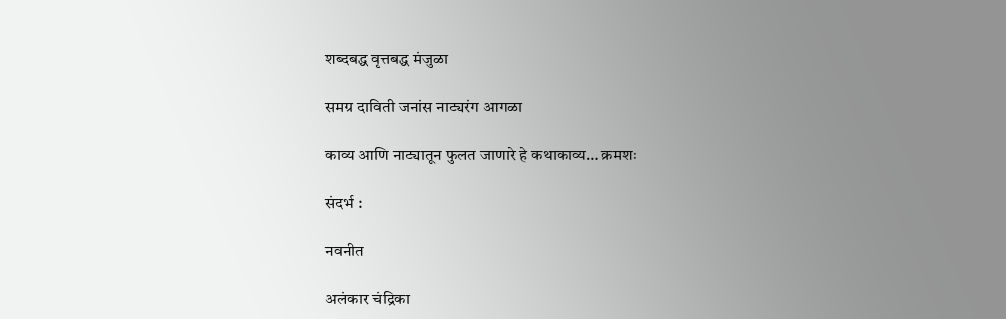शब्दबद्ध वृत्तबद्ध मंजुळा

समग्र दाविती जनांस नाट्यरंग आगळा

काव्य आणि नाट्यातून फुलत जाणारे हे कथाकाव्य… क्रमशः

संदर्भ :

नवनीत

अलंकार चंद्रिका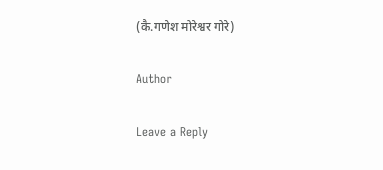(कै.गणेश मोरेश्वर गोरे)

Author

Leave a Reply